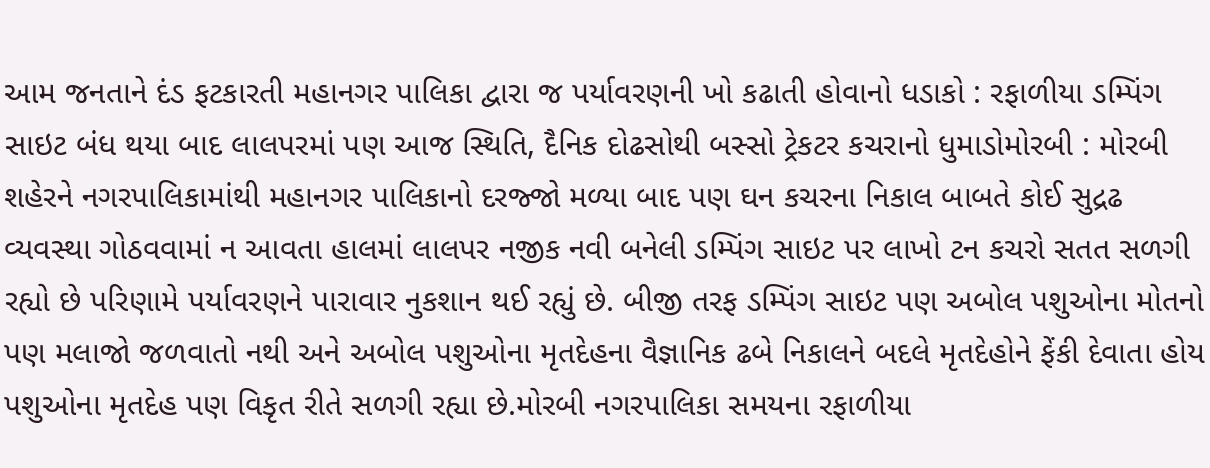આમ જનતાને દંડ ફટકારતી મહાનગર પાલિકા દ્વારા જ પર્યાવરણની ખો કઢાતી હોવાનો ધડાકો : રફાળીયા ડમ્પિંગ સાઇટ બંધ થયા બાદ લાલપરમાં પણ આજ સ્થિતિ, દૈનિક દોઢસોથી બસ્સો ટ્રેકટર કચરાનો ધુમાડોમોરબી : મોરબી શહેરને નગરપાલિકામાંથી મહાનગર પાલિકાનો દરજ્જો મળ્યા બાદ પણ ઘન કચરના નિકાલ બાબતે કોઈ સુદ્રઢ વ્યવસ્થા ગોઠવવામાં ન આવતા હાલમાં લાલપર નજીક નવી બનેલી ડમ્પિંગ સાઇટ પર લાખો ટન કચરો સતત સળગી રહ્યો છે પરિણામે પર્યાવરણને પારાવાર નુકશાન થઈ રહ્યું છે. બીજી તરફ ડમ્પિંગ સાઇટ પણ અબોલ પશુઓના મોતનો પણ મલાજો જળવાતો નથી અને અબોલ પશુઓના મૃતદેહના વૈજ્ઞાનિક ઢબે નિકાલને બદલે મૃતદેહોને ફેંકી દેવાતા હોય પશુઓના મૃતદેહ પણ વિકૃત રીતે સળગી રહ્યા છે.મોરબી નગરપાલિકા સમયના રફાળીયા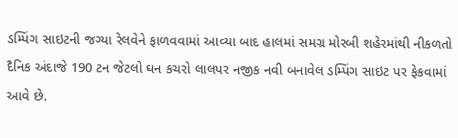ડમ્પિંગ સાઇટની જગ્યા રેલવેને ફાળવવામાં આવ્યા બાદ હાલમાં સમગ્ર મોરબી શહેરમાંથી નીકળતો દૈનિક અંદાજે 190 ટન જેટલો ઘન કચરો લાલપર નજીક નવી બનાવેલ ડમ્પિંગ સાઇટ પર ફેકવામાં આવે છે.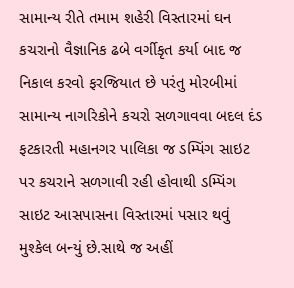સામાન્ય રીતે તમામ શહેરી વિસ્તારમાં ઘન કચરાનો વૈજ્ઞાનિક ઢબે વર્ગીકૃત કર્યા બાદ જ નિકાલ કરવો ફરજિયાત છે પરંતુ મોરબીમાં સામાન્ય નાગરિકોને કચરો સળગાવવા બદલ દંડ ફટકારતી મહાનગર પાલિકા જ ડમ્પિંગ સાઇટ પર કચરાને સળગાવી રહી હોવાથી ડમ્પિંગ સાઇટ આસપાસના વિસ્તારમાં પસાર થવું મુશ્કેલ બન્યું છે.સાથે જ અહીં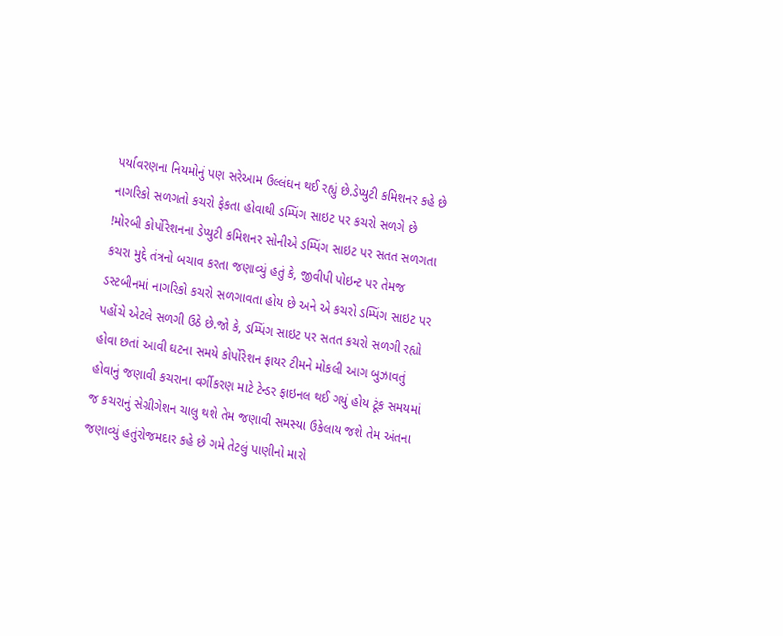પર્યાવરણના નિયમોનું પણ સરેઆમ ઉલ્લંઘન થઈ રહ્યું છે.ડેપ્યુટી કમિશનર કહે છે નાગરિકો સળગતો કચરો ફેકતા હોવાથી ડમ્પિંગ સાઇટ પર કચરો સળગે છે !મોરબી કોર્પોરેશનના ડેપ્યુટી કમિશનર સોનીએ ડમ્પિંગ સાઇટ પર સતત સળગતા કચરા મુદ્દે તંત્રનો બચાવ કરતા જણાવ્યું હતું કે, જીવીપી પોઇન્ટ પર તેમજ ડસ્ટબીનમાં નાગરિકો કચરો સળગાવતા હોય છે અને એ કચરો ડમ્પિંગ સાઇટ પર પહોંચે એટલે સળગી ઉઠે છે.જો કે, ડમ્પિંગ સાઇટ પર સતત કચરો સળગી રહ્યો હોવા છતાં આવી ઘટના સમયે કોર્પોરેશન ફાયર ટીમને મોકલી આગ બુઝાવતું હોવાનું જણાવી કચરાના વર્ગીકરણ માટે ટેન્ડર ફાઇનલ થઈ ગયું હોય ટૂંક સમયમાં જ કચરાનું સેગ્રીગેશન ચાલુ થશે તેમ જણાવી સમસ્યા ઉકેલાય જશે તેમ અંતના જણાવ્યું હતુંરોજમદાર કહે છે ગમે તેટલું પાણીનો મારો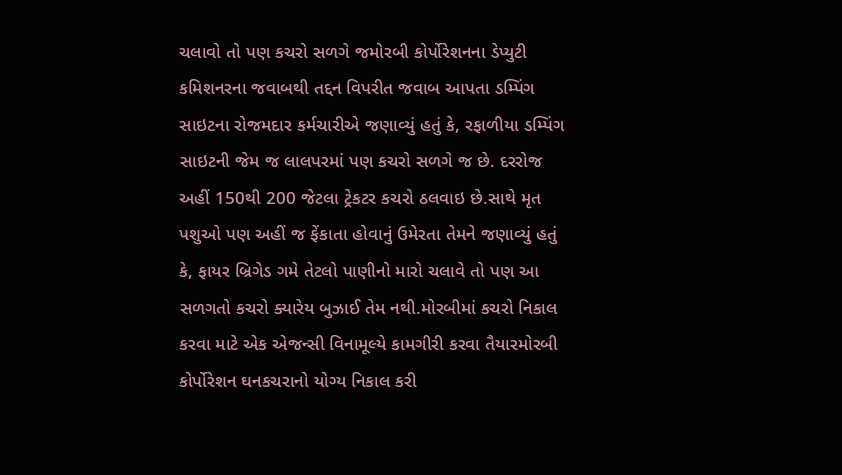ચલાવો તો પણ કચરો સળગે જમોરબી કોર્પોરેશનના ડેપ્યુટી કમિશનરના જવાબથી તદ્દન વિપરીત જવાબ આપતા ડમ્પિંગ સાઇટના રોજમદાર કર્મચારીએ જણાવ્યું હતું કે, રફાળીયા ડમ્પિંગ સાઇટની જેમ જ લાલપરમાં પણ કચરો સળગે જ છે. દરરોજ અહીં 150થી 200 જેટલા ટ્રેકટર કચરો ઠલવાઇ છે.સાથે મૃત પશુઓ પણ અહીં જ ફેંકાતા હોવાનું ઉમેરતા તેમને જણાવ્યું હતું કે, ફાયર બ્રિગેડ ગમે તેટલો પાણીનો મારો ચલાવે તો પણ આ સળગતો કચરો ક્યારેય બુઝાઈ તેમ નથી.મોરબીમાં કચરો નિકાલ કરવા માટે એક એજન્સી વિનામૂલ્યે કામગીરી કરવા તૈયારમોરબી કોર્પોરેશન ઘનકચરાનો યોગ્ય નિકાલ કરી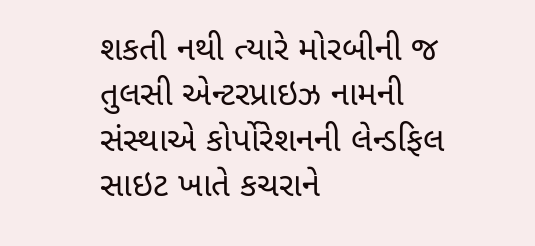શકતી નથી ત્યારે મોરબીની જ તુલસી એન્ટરપ્રાઇઝ નામની સંસ્થાએ કોર્પોરેશનની લેન્ડફિલ સાઇટ ખાતે કચરાને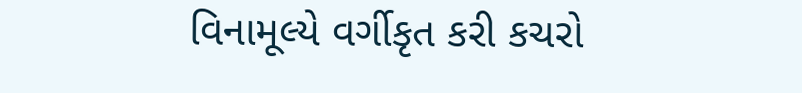વિનામૂલ્યે વર્ગીકૃત કરી કચરો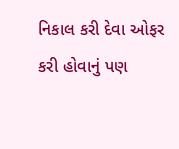નિકાલ કરી દેવા ઓફર કરી હોવાનું પણ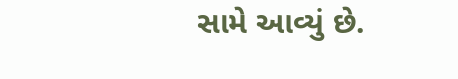સામે આવ્યું છે.